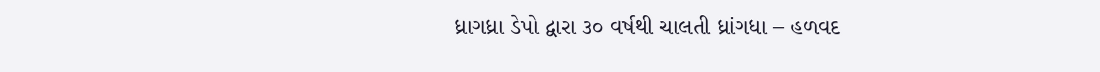ધ્રાગધ્રા ડેપો દ્વારા ૩૦ વર્ષથી ચાલતી ધ્રાંગધા – હળવદ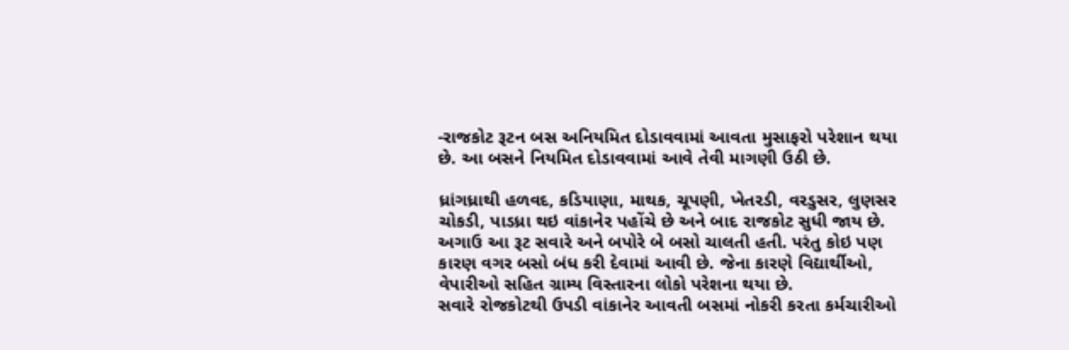-રાજકોટ રૂટન બસ અનિયમિત દોડાવવામાં આવતા મુસાફરો પરેશાન થયા છે. આ બસને નિયમિત દોડાવવામાં આવે તેવી માગણી ઉઠી છે.

ધ્રાંગધ્રાથી હળવદ, કડિયાણા, માથક, ચૂપણી, ખેતરડી, વરડુસર, લુણસર ચોકડી, પાડધ્રા થઇ વાંકાનેર પહોંચે છે અને બાદ રાજકોટ સુધી જાય છે. અગાઉ આ રૂટ સવારે અને બપોરે બે બસો ચાલતી હતી. પરંતુ કોઇ પણ કારણ વગર બસો બંધ કરી દેવામાં આવી છે. જેના કારણે વિદ્યાર્થીઓ, વેપારીઓ સહિત ગ્રામ્ય વિસ્તારના લોકો પરેશના થયા છે.
સવારે રોજકોટથી ઉપડી વાંકાનેર આવતી બસમાં નોકરી કરતા કર્મચારીઓ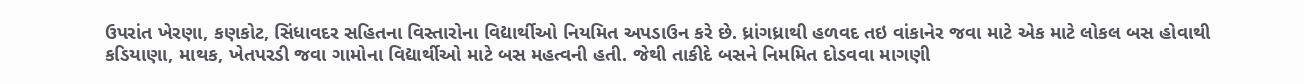ઉપરાંત ખેરણા, કણકોટ, સિંધાવદર સહિતના વિસ્તારોના વિદ્યાર્થીઓ નિયમિત અપડાઉન કરે છે. ધ્રાંગધ્રાથી હળવદ તઇ વાંકાનેર જવા માટે એક માટે લોકલ બસ હોવાથી કડિયાણા, માથક, ખેતપરડી જવા ગામોના વિદ્યાર્થીઓ માટે બસ મહત્વની હતી. જેથી તાકીદે બસને નિમમિત દોડવવા માગણી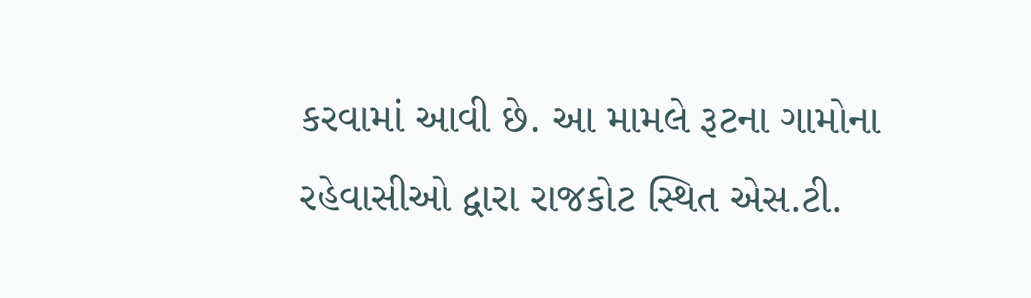કરવામાં આવી છે. આ મામલે રૂટના ગામોના રહેવાસીઓ દ્વારા રાજકોટ સ્થિત એસ.ટી.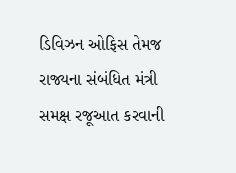ડિવિઝન ઓફિસ તેમજ રાજ્યના સંબંધિત મંત્રી સમક્ષ રજૂઆત કરવાની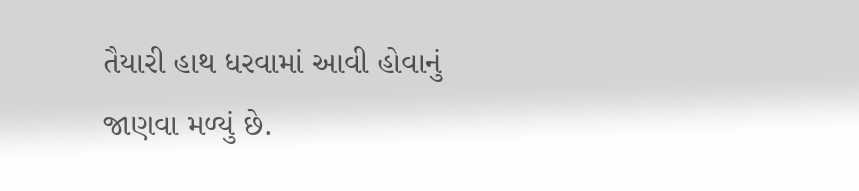તૈયારી હાથ ધરવામાં આવી હોવાનું જાણવા મળ્યું છે.